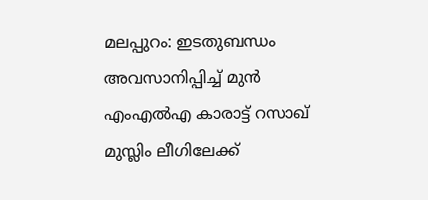മലപ്പുറം: ഇടതുബന്ധം അവസാനിപ്പിച്ച് മുൻ എംഎൽഎ കാരാട്ട് റസാഖ് മുസ്ലിം ലീഗിലേക്ക്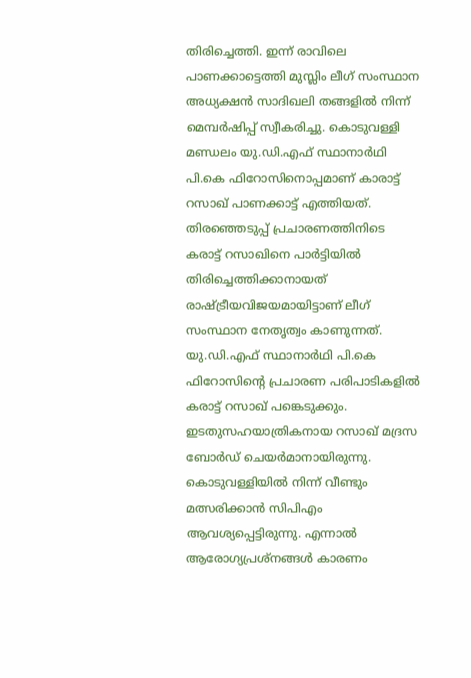തിരിച്ചെത്തി. ഇന്ന് രാവിലെ പാണക്കാട്ടെത്തി മുസ്ലിം ലീഗ് സംസ്ഥാന അധ്യക്ഷൻ സാദിഖലി തങ്ങളിൽ നിന്ന് മെമ്പർഷിപ്പ് സ്വീകരിച്ചു. കൊടുവള്ളി മണ്ഡലം യു.ഡി.എഫ് സ്ഥാനാർഥി പി.കെ ഫിറോസിനൊപ്പമാണ് കാരാട്ട് റസാഖ് പാണക്കാട്ട് എത്തിയത്.
തിരഞ്ഞെടുപ്പ് പ്രചാരണത്തിനിടെ കരാട്ട് റസാഖിനെ പാർട്ടിയിൽ തിരിച്ചെത്തിക്കാനായത് രാഷ്ട്രീയവിജയമായിട്ടാണ് ലീഗ് സംസ്ഥാന നേതൃത്വം കാണുന്നത്. യു.ഡി.എഫ് സ്ഥാനാർഥി പി.കെ ഫിറോസിന്റെ പ്രചാരണ പരിപാടികളിൽ കരാട്ട് റസാഖ് പങ്കെടുക്കും. ഇടതുസഹയാത്രികനായ റസാഖ് മദ്രസ ബോർഡ് ചെയർമാനായിരുന്നു.
കൊടുവള്ളിയിൽ നിന്ന് വീണ്ടും മത്സരിക്കാൻ സിപിഎം ആവശ്യപ്പെട്ടിരുന്നു. എന്നാൽ ആരോഗ്യപ്രശ്നങ്ങൾ കാരണം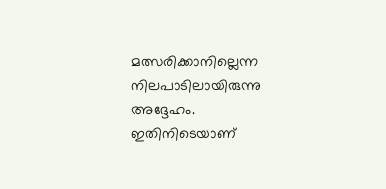മത്സരിക്കാനില്ലെന്ന നിലപാടിലായിരുന്നു അദ്ദേഹം. ഇതിനിടെയാണ്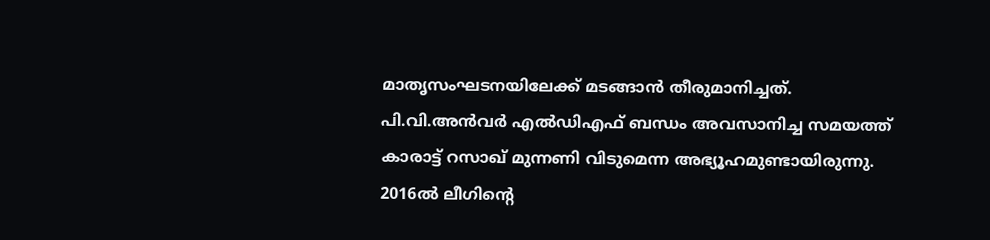മാതൃസംഘടനയിലേക്ക് മടങ്ങാൻ തീരുമാനിച്ചത്. പി.വി.അൻവർ എൽഡിഎഫ് ബന്ധം അവസാനിച്ച സമയത്ത് കാരാട്ട് റസാഖ് മുന്നണി വിടുമെന്ന അഭ്യൂഹമുണ്ടായിരുന്നു.
2016ൽ ലീഗിന്റെ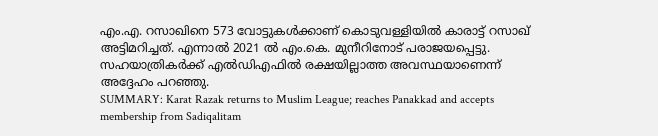എം.എ. റസാഖിനെ 573 വോട്ടുകൾക്കാണ് കൊടുവള്ളിയിൽ കാരാട്ട് റസാഖ് അട്ടിമറിച്ചത്. എന്നാൽ 2021 ൽ എം.കെ. മുനീറിനോട് പരാജയപ്പെട്ടു. സഹയാത്രികർക്ക് എൽഡിഎഫിൽ രക്ഷയില്ലാത്ത അവസ്ഥയാണെന്ന് അദ്ദേഹം പറഞ്ഞു.
SUMMARY: Karat Razak returns to Muslim League; reaches Panakkad and accepts membership from Sadiqalitam